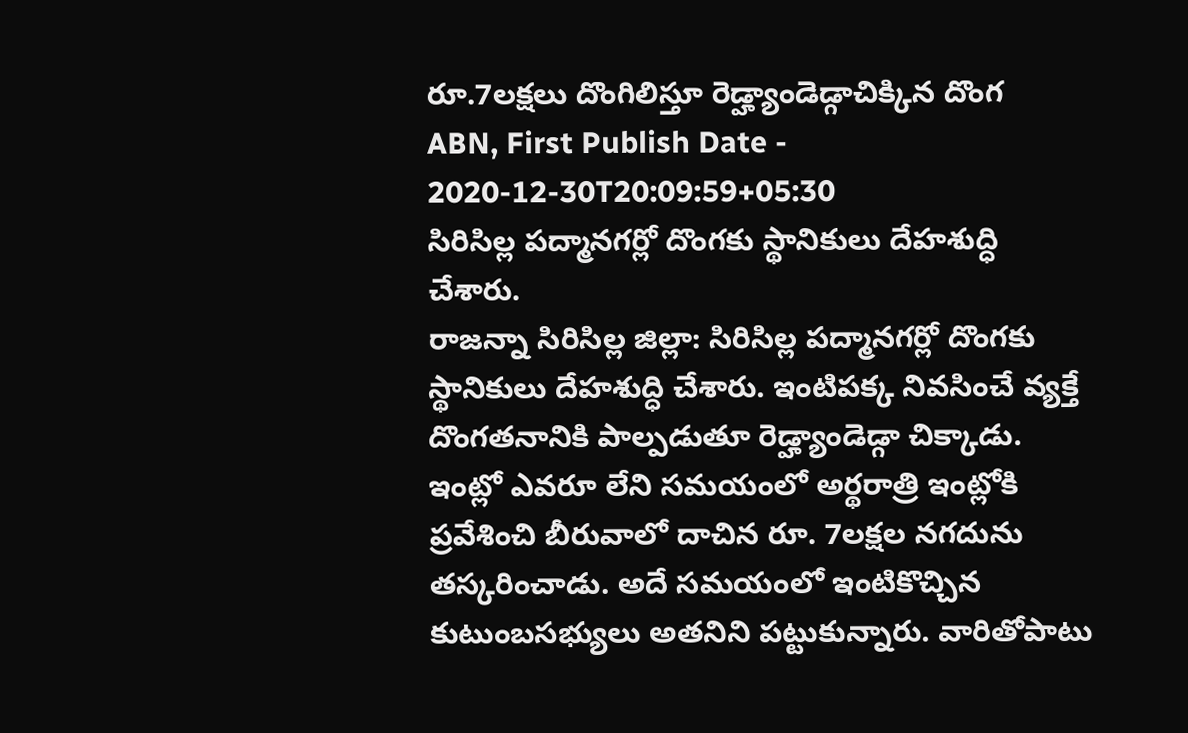రూ.7లక్షలు దొంగిలిస్తూ రెడ్హ్యాండెడ్గాచిక్కిన దొంగ
ABN, First Publish Date - 2020-12-30T20:09:59+05:30
సిరిసిల్ల పద్మానగర్లో దొంగకు స్థానికులు దేహశుద్ధి చేశారు.
రాజన్నా సిరిసిల్ల జిల్లా: సిరిసిల్ల పద్మానగర్లో దొంగకు స్థానికులు దేహశుద్ధి చేశారు. ఇంటిపక్క నివసించే వ్యక్తే దొంగతనానికి పాల్పడుతూ రెడ్హ్యాండెడ్గా చిక్కాడు. ఇంట్లో ఎవరూ లేని సమయంలో అర్థరాత్రి ఇంట్లోకి ప్రవేశించి బీరువాలో దాచిన రూ. 7లక్షల నగదును తస్కరించాడు. అదే సమయంలో ఇంటికొచ్చిన కుటుంబసభ్యులు అతనిని పట్టుకున్నారు. వారితోపాటు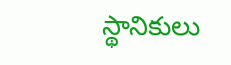స్థానికులు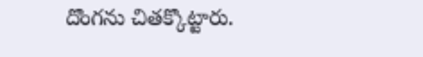దొంగను చితక్కొట్టారు.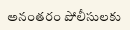అనంతరం పోలీసులకు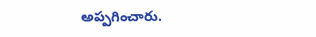అప్పగించారు.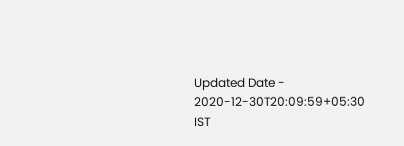Updated Date - 2020-12-30T20:09:59+05:30 IST